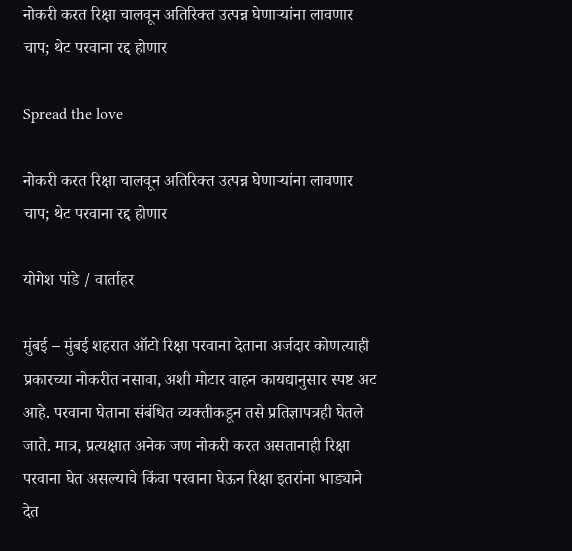नोकरी करत रिक्षा चालवून अतिरिक्त उत्पन्न घेणाऱ्यांना लावणार चाप; थेट परवाना रद्द होणार

Spread the love

नोकरी करत रिक्षा चालवून अतिरिक्त उत्पन्न घेणाऱ्यांना लावणार चाप; थेट परवाना रद्द होणार

योगेश पांडे / वार्ताहर

मुंबई – मुंबई शहरात ऑटो रिक्षा परवाना देताना अर्जदार कोणत्याही प्रकारच्या नोकरीत नसावा, अशी मोटार वाहन कायद्यानुसार स्पष्ट अट आहे. परवाना घेताना संबंधित व्यक्तीकडून तसे प्रतिज्ञापत्रही घेतले जाते. मात्र, प्रत्यक्षात अनेक जण नोकरी करत असतानाही रिक्षा परवाना घेत असल्याचे किंवा परवाना घेऊन रिक्षा इतरांना भाड्याने देत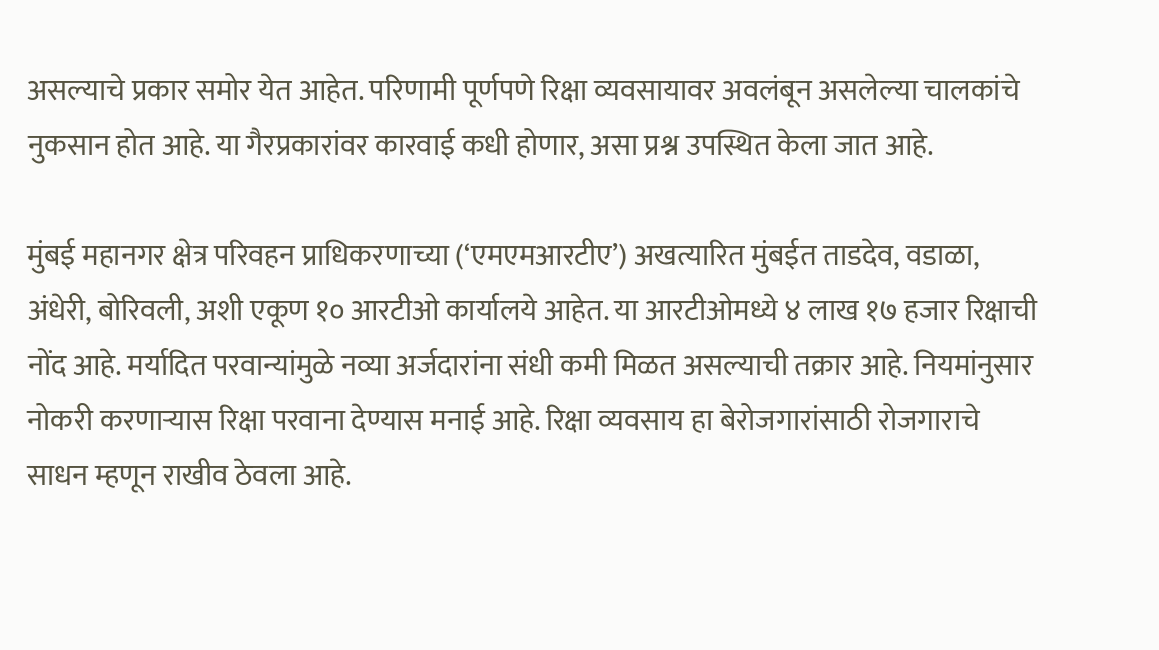असल्याचे प्रकार समोर येत आहेत. परिणामी पूर्णपणे रिक्षा व्यवसायावर अवलंबून असलेल्या चालकांचे नुकसान होत आहे. या गैरप्रकारांवर कारवाई कधी होणार, असा प्रश्न उपस्थित केला जात आहे.

मुंबई महानगर क्षेत्र परिवहन प्राधिकरणाच्या (‘एमएमआरटीए’) अखत्यारित मुंबईत ताडदेव, वडाळा, अंधेरी, बोरिवली, अशी एकूण १० आरटीओ कार्यालये आहेत. या आरटीओमध्ये ४ लाख १७ हजार रिक्षाची नोंद आहे. मर्यादित परवान्यांमुळे नव्या अर्जदारांना संधी कमी मिळत असल्याची तक्रार आहे. नियमांनुसार नोकरी करणाऱ्यास रिक्षा परवाना देण्यास मनाई आहे. रिक्षा व्यवसाय हा बेरोजगारांसाठी रोजगाराचे साधन म्हणून राखीव ठेवला आहे.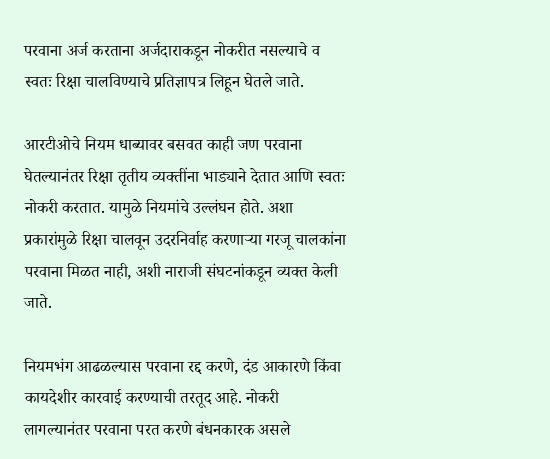परवाना अर्ज करताना अर्जदाराकडून नोकरीत नसल्याचे व स्वतः रिक्षा चालविण्याचे प्रतिज्ञापत्र लिहून घेतले जाते.

आरटीओचे नियम धाब्यावर बसवत काही जण परवाना घेतल्यानंतर रिक्षा तृतीय व्यक्तींना भाड्याने देतात आणि स्वतः नोकरी करतात. यामुळे नियमांचे उल्लंघन होते. अशा प्रकारांमुळे रिक्षा चालवून उदरनिर्वाह करणाऱ्या गरजू चालकांना परवाना मिळत नाही, अशी नाराजी संघटनांकडून व्यक्त केली जाते.

नियमभंग आढळल्यास परवाना रद्द करणे, दंड आकारणे किंवा कायदेशीर कारवाई करण्याची तरतूद आहे. नोकरी लागल्यानंतर परवाना परत करणे बंधनकारक असले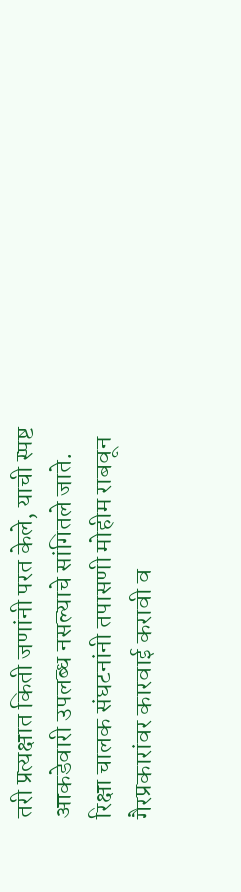तरी प्रत्यक्षात किती जणांनी परत केले, याची स्पष्ट आकडेवारी उपलब्ध नसल्याचे सांगितले जाते. रिक्षा चालक संघटनांनी तपासणी मोहीम राबवून गैरप्रकारांवर कारवाई करावी व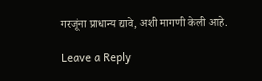गरजूंना प्राधान्य द्यावे, अशी मागणी केली आहे.

Leave a Reply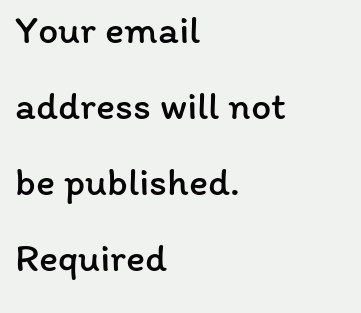Your email address will not be published. Required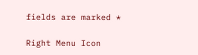fields are marked *

Right Menu Icon